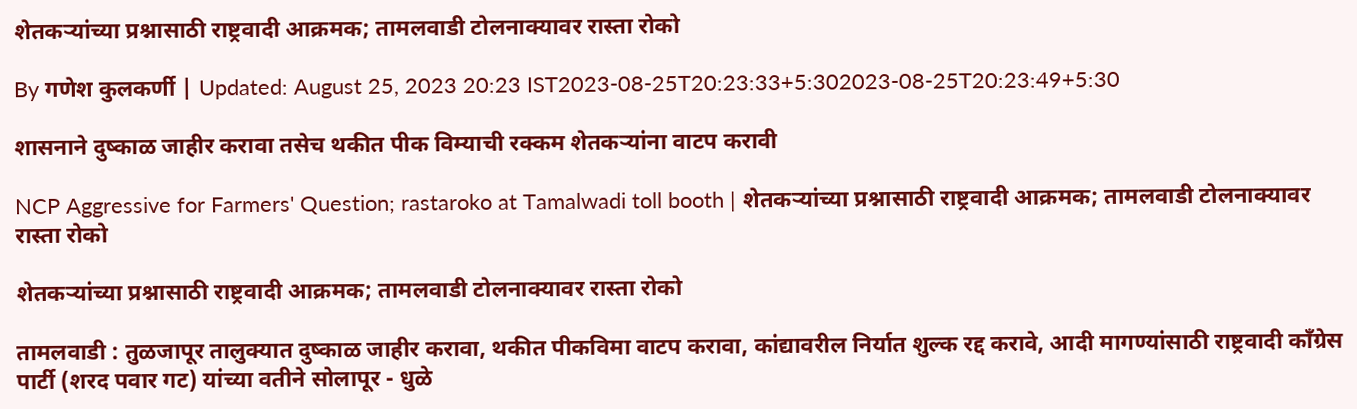शेतकऱ्यांच्या प्रश्नासाठी राष्ट्रवादी आक्रमक; तामलवाडी टोलनाक्यावर रास्ता रोको

By गणेश कुलकर्णी | Updated: August 25, 2023 20:23 IST2023-08-25T20:23:33+5:302023-08-25T20:23:49+5:30

शासनाने दुष्काळ जाहीर करावा तसेच थकीत पीक विम्याची रक्कम शेतकऱ्यांना वाटप करावी

NCP Aggressive for Farmers' Question; rastaroko at Tamalwadi toll booth | शेतकऱ्यांच्या प्रश्नासाठी राष्ट्रवादी आक्रमक; तामलवाडी टोलनाक्यावर रास्ता रोको

शेतकऱ्यांच्या प्रश्नासाठी राष्ट्रवादी आक्रमक; तामलवाडी टोलनाक्यावर रास्ता रोको

तामलवाडी : तुळजापूर तालुक्यात दुष्काळ जाहीर करावा, थकीत पीकविमा वाटप करावा, कांद्यावरील निर्यात शुल्क रद्द करावे, आदी मागण्यांसाठी राष्ट्रवादी काँग्रेस पार्टी (शरद पवार गट) यांच्या वतीने सोलापूर - धुळे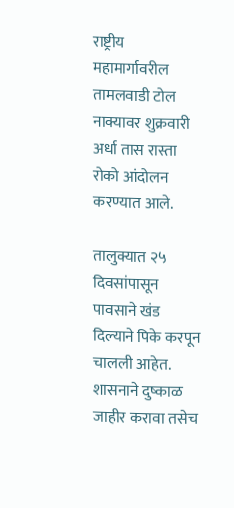राष्ट्रीय महामार्गावरील तामलवाडी टोल नाक्यावर शुक्रवारी अर्धा तास रास्ता रोको आंदोलन करण्यात आले.

तालुक्यात २५ दिवसांपासून पावसाने खंड दिल्याने पिके करपून चालली आहेत. शासनाने दुष्काळ जाहीर करावा तसेच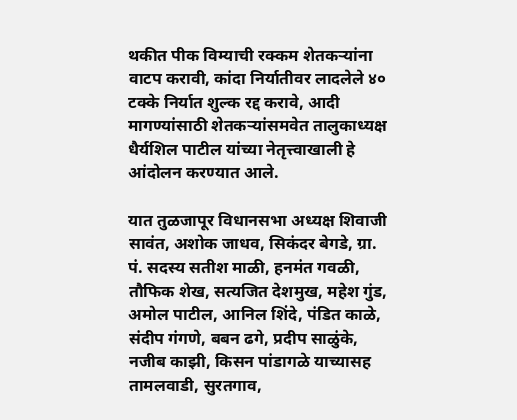थकीत पीक विम्याची रक्कम शेतकऱ्यांना वाटप करावी, कांदा निर्यातीवर लादलेले ४० टक्के निर्यात शुल्क रद्द करावे, आदी मागण्यांसाठी शेतकऱ्यांसमवेत तालुकाध्यक्ष धैर्यशिल पाटील यांच्या नेतृत्त्वाखाली हे आंदोलन करण्यात आले.

यात तुळजापूर विधानसभा अध्यक्ष शिवाजी सावंत, अशोक जाधव, सिकंदर बेगडे, ग्रा. पं. सदस्य सतीश माळी, हनमंत गवळी, तौफिक शेख, सत्यजित देशमुख, महेश गुंड, अमोल पाटील, आनिल शिंदे, पंडित काळे, संदीप गंगणे, बबन ढगे, प्रदीप साळुंके, नजीब काझी, किसन पांडागळे याच्यासह तामलवाडी, सुरतगाव,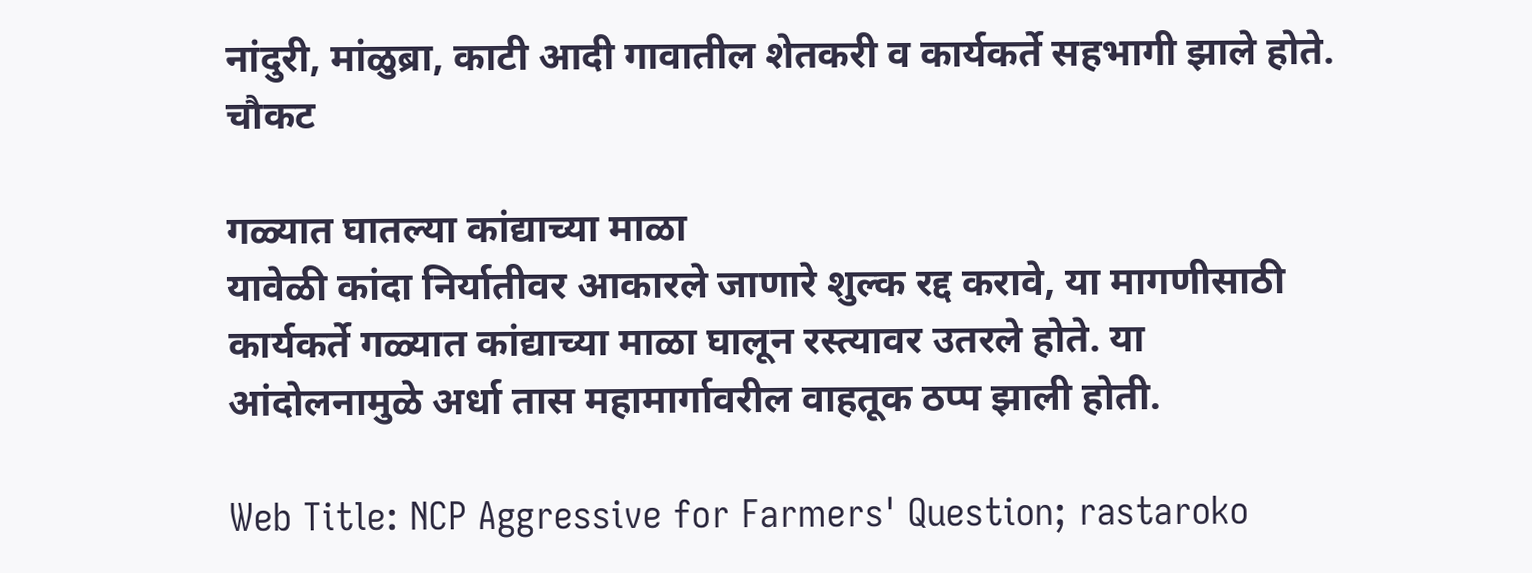नांदुरी, मांळुब्रा, काटी आदी गावातील शेतकरी व कार्यकर्ते सहभागी झाले होते.
चौकट

गळ्यात घातल्या कांद्याच्या माळा
यावेळी कांदा निर्यातीवर आकारले जाणारे शुल्क रद्द करावे, या मागणीसाठी कार्यकर्ते गळ्यात कांद्याच्या माळा घालून रस्त्यावर उतरले होते. या आंदोलनामुळे अर्धा तास महामार्गावरील वाहतूक ठप्प झाली होती.

Web Title: NCP Aggressive for Farmers' Question; rastaroko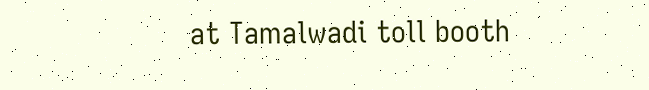at Tamalwadi toll booth